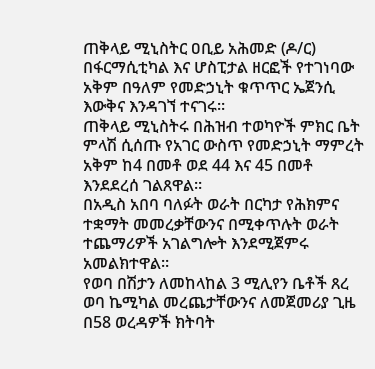ጠቅላይ ሚኒስትር ዐቢይ አሕመድ (ዶ/ር) በፋርማሲቲካል እና ሆስፒታል ዘርፎች የተገነባው አቅም በዓለም የመድኃኒት ቁጥጥር ኤጀንሲ እውቅና እንዳገኘ ተናገሩ።
ጠቅላይ ሚኒስትሩ በሕዝብ ተወካዮች ምክር ቤት ምላሽ ሲሰጡ የአገር ውስጥ የመድኃኒት ማምረት አቅም ከ4 በመቶ ወደ 44 እና 45 በመቶ እንደደረሰ ገልጸዋል።
በአዲስ አበባ ባለፉት ወራት በርካታ የሕክምና ተቋማት መመረቃቸውንና በሚቀጥሉት ወራት ተጨማሪዎች አገልግሎት እንደሚጀምሩ አመልክተዋል።
የወባ በሽታን ለመከላከል 3 ሚሊየን ቤቶች ጸረ ወባ ኬሚካል መረጨታቸውንና ለመጀመሪያ ጊዜ በ58 ወረዳዎች ክትባት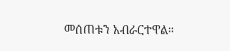መሰጠቱን አብራርተዋል።